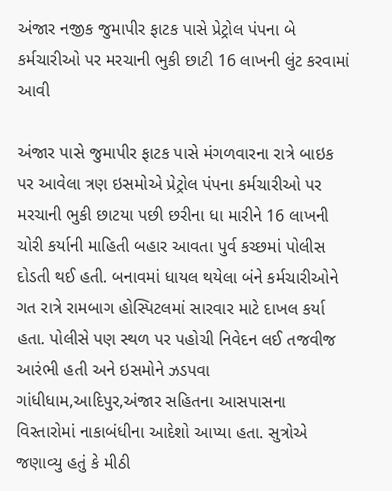અંજાર નજીક જુમાપીર ફાટક પાસે પ્રેટ્રોલ પંપના બે કર્મચારીઓ પર મરચાની ભુકી છાટી 16 લાખની લુંટ કરવામાં આવી

અંજાર પાસે જુમાપીર ફાટક પાસે મંગળવારના રાત્રે બાઇક પર આવેલા ત્રણ ઇસમોએ પ્રેટ્રોલ પંપના કર્મચારીઓ પર મરચાની ભુકી છાટયા પછી છરીના ધા મારીને 16 લાખની ચોરી કર્યાની માહિતી બહાર આવતા પુર્વ કચ્છમાં પોલીસ દોડતી થઈ હતી. બનાવમાં ધાયલ થયેલા બંને કર્મચારીઓને ગત રાત્રે રામબાગ હોસ્પિટલમાં સારવાર માટે દાખલ કર્યા હતા. પોલીસે પણ સ્થળ પર પહોચી નિવેદન લઈ તજવીજ આરંભી હતી અને ઇસમોને ઝડપવા ગાંધીધામ,આદિપુર,અંજાર સહિતના આસપાસના વિસ્તારોમાં નાકાબંધીના આદેશો આપ્યા હતા. સુત્રોએ જણાવ્યુ હતું કે મીઠી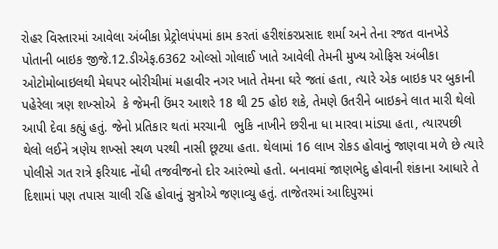રોહર વિસ્તારમાં આવેલા અંબીકા પ્રેટ્રોલપંપમાં કામ કરતાં હરીશંકરપ્રસાદ શર્મા અને તેના રજત વાનખેડે પોતાની બાઇક જીજે.12.ડીએફ.6362 ઓલ્સો ગોલાઈ ખાતે આવેલી તેમની મુખ્ય ઓફિસ અંબીકા ઓટોમોબાઇલથી મેઘપર બોરીચીમાં મહાવીર નગર ખાતે તેમના ઘરે જતાં હતા, ત્યારે એક બાઇક પર બુકાની પહેરેલા ત્રણ શખ્સોએ  કે જેમની ઉંમર આશરે 18 થી 25 હોઇ શકે, તેમણે ઉતરીને બાઇકને લાત મારી થેલો આપી દેવા કહ્યું હતું. જેનો પ્રતિકાર થતાં મરચાની  ભુકિ નાખીને છરીના ધા મારવા માંડ્યા હતા, ત્યારપછી થેલો લઈને ત્રણેય શખ્સો સ્થળ પરથી નાસી છૂટયા હતા. થેલામાં 16 લાખ રોકડ હોવાનું જાણવા મળે છે ત્યારે પોલીસે ગત રાત્રે ફરિયાદ નોંધી તજવીજનો દોર આરંભ્યો હતો. બનાવમાં જાણભેદુ હોવાની શંકાના આધારે તે દિશામાં પણ તપાસ ચાલી રહિ હોવાનું સુત્રોએ જણાવ્યુ હતું. તાજેતરમાં આદિપુરમાં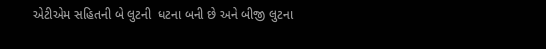એટીએમ સહિતની બે લુટની  ધટના બની છે અને બીજી લુટના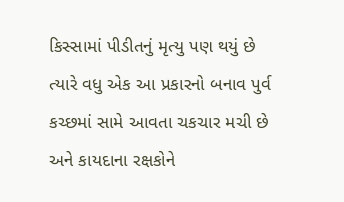કિસ્સામાં પીડીતનું મૃત્યુ પણ થયું છે ત્યારે વધુ એક આ પ્રકારનો બનાવ પુર્વ કચ્છમાં સામે આવતા ચકચાર મચી છે અને કાયદાના રક્ષકોને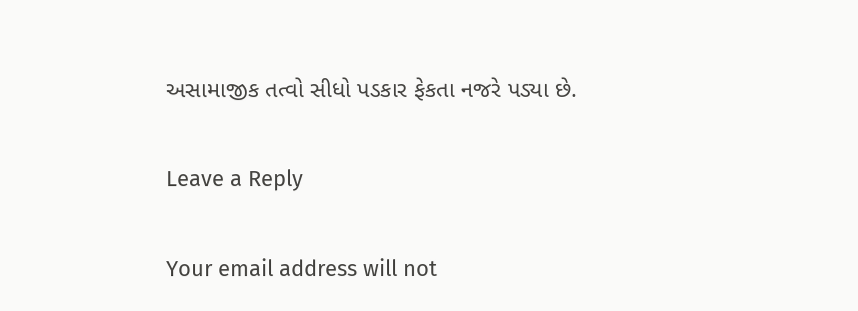અસામાજીક તત્વો સીધો પડકાર ફેકતા નજરે પડ્યા છે.

Leave a Reply

Your email address will not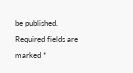be published. Required fields are marked *